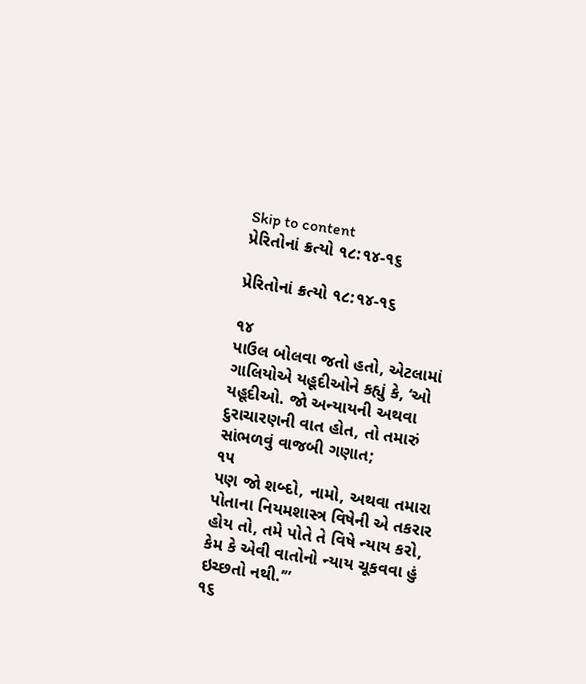Skip to content
પ્રેરિતોનાં ક્રત્યો ૧૮:૧૪-૧૬

પ્રેરિતોનાં ક્રત્યો ૧૮:૧૪-૧૬

૧૪
પાઉલ બોલવા જતો હતો, એટલામાં ગાલિયોએ યહૂદીઓને કહ્યું કે, ‘ઓ યહૂદીઓ. જો અન્યાયની અથવા દુરાચારણની વાત હોત, તો તમારું સાંભળવું વાજબી ગણાત;
૧૫
પણ જો શબ્દો, નામો, અથવા તમારા પોતાના નિયમશાસ્ત્ર વિષેની એ તકરાર હોય તો, તમે પોતે તે વિષે ન્યાય કરો, કેમ કે એવી વાતોનો ન્યાય ચૂકવવા હું ઇચ્છતો નથી.’”
૧૬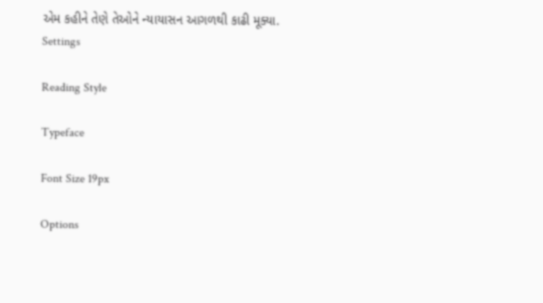એમ કહીને તેણે તેઓને ન્યાયાસન આગળથી કાઢી મૂક્યા.
Settings

Reading Style

Typeface

Font Size 19px

Options